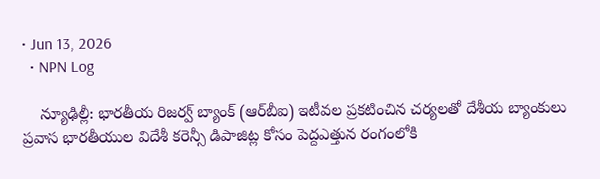• Jun 13, 2026
  • NPN Log

    న్యూఢిల్లీ: భారతీయ రిజర్వ్‌ బ్యాంక్‌ (ఆర్‌బీఐ) ఇటీవల ప్రకటించిన చర్యలతో దేశీయ బ్యాంకులు ప్రవాస భారతీయుల విదేశీ కరెన్సీ డిపాజిట్ల కోసం పెద్దఎత్తున రంగంలోకి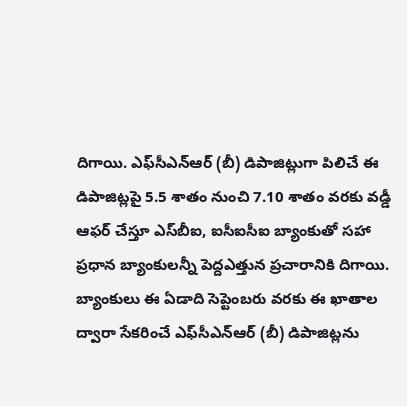దిగాయి. ఎఫ్‌సీఎన్‌ఆర్‌ (బీ) డిపాజిట్లుగా పిలిచే ఈ డిపాజిట్లపై 5.5 శాతం నుంచి 7.10 శాతం వరకు వడ్డీ ఆఫర్‌ చేస్తూ ఎస్‌బీఐ, ఐసీఐసీఐ బ్యాంకుతో సహా ప్రధాన బ్యాంకులన్నీ పెద్దఎత్తున ప్రచారానికి దిగాయి. బ్యాంకులు ఈ ఏడాది సెప్టెంబరు వరకు ఈ ఖాతాల ద్వారా సేకరించే ఎఫ్‌సీఎన్‌ఆర్‌ (బీ) డిపాజిట్లను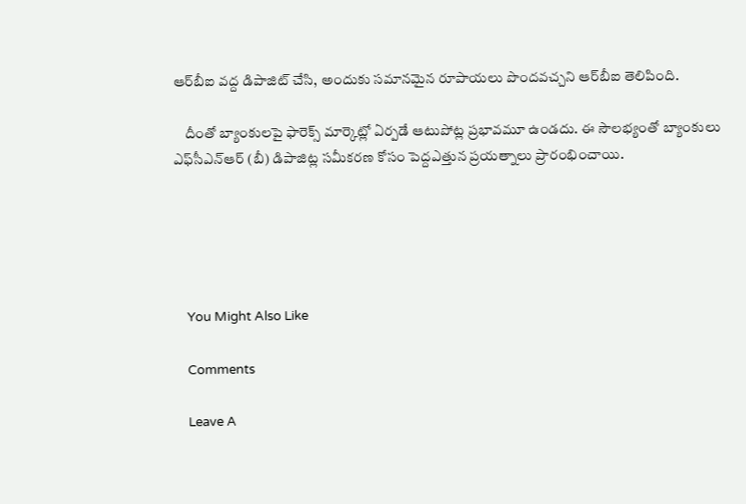ఆర్‌బీఐ వద్ద డిపాజిట్‌ చేసి, అందుకు సమానమైన రూపాయలు పొందవచ్చని ఆర్‌బీఐ తెలిపింది.

    దీంతో బ్యాంకులపై ఫారెక్స్‌ మార్కెట్లో ఏర్పడే ఆటుపోట్ల ప్రభావమూ ఉండదు. ఈ సౌలభ్యంతో బ్యాంకులు ఎఫ్‌సీఎన్‌ఆర్‌ (బీ) డిపాజిట్ల సమీకరణ కోసం పెద్దఎత్తున ప్రయత్నాలు ప్రారంభించాయి.





    You Might Also Like

    Comments

    Leave A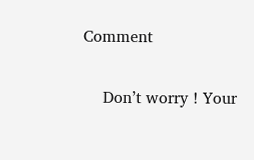Comment

    Don’t worry ! Your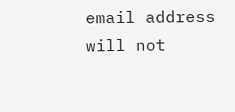email address will not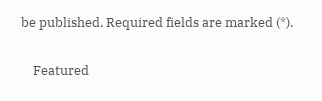be published. Required fields are marked (*).

    Featured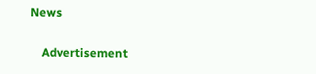News

    Advertisement